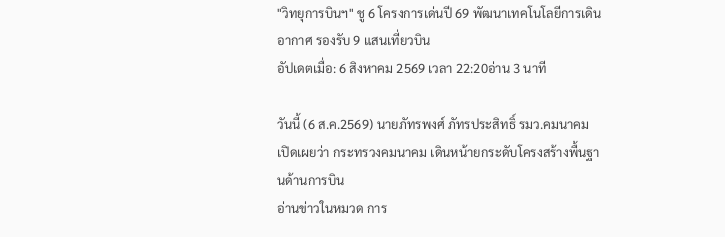"วิทยุการบินฯ" ชู 6 โครงการเด่นปี 69 พัฒนาเทคโนโลยีการเดินอากาศ รองรับ 9 แสนเที่ยวบิน
อัปเดตเมื่อ: 6 สิงหาคม 2569 เวลา 22:20อ่าน 3 นาที

วันนี้ (6 ส.ค.2569) นายภัทรพงศ์ ภัทรประสิทธิ์ รมว.คมนาคม เปิดเผยว่า กระทรวงคมนาคม เดินหน้ายกระดับโครงสร้างพื้นฐานด้านการบิน
อ่านข่าวในหมวด การ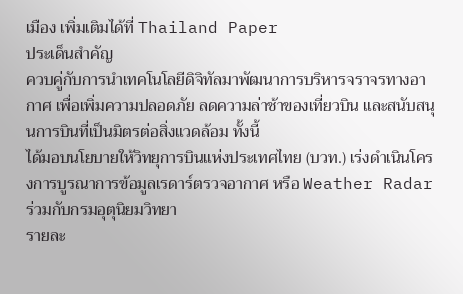เมือง เพิ่มเติมได้ที่ Thailand Paper
ประเด็นสำคัญ
ควบคู่กับการนำเทคโนโลยีดิจิทัลมาพัฒนาการบริหารจราจรทางอากาศ เพื่อเพิ่มความปลอดภัย ลดความล่าช้าของเที่ยวบิน และสนับสนุนการบินที่เป็นมิตรต่อสิ่งแวดล้อม ทั้งนี้
ได้มอบนโยบายให้วิทยุการบินแห่งประเทศไทย (บวท.) เร่งดำเนินโครงการบูรณาการข้อมูลเรดาร์ตรวจอากาศ หรือ Weather Radar ร่วมกับกรมอุตุนิยมวิทยา
รายละ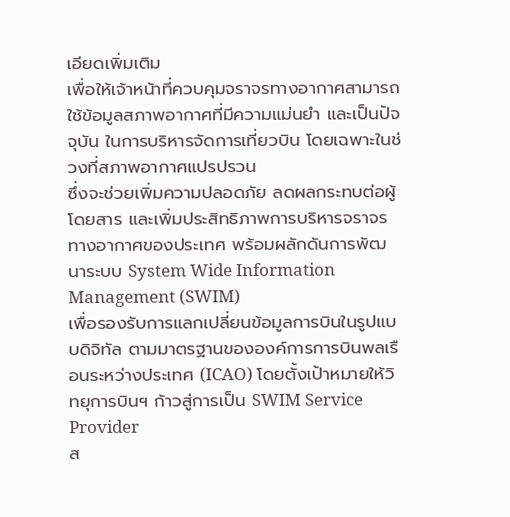เอียดเพิ่มเติม
เพื่อให้เจ้าหน้าที่ควบคุมจราจรทางอากาศสามารถใช้ข้อมูลสภาพอากาศที่มีความแม่นยำ และเป็นปัจจุบัน ในการบริหารจัดการเที่ยวบิน โดยเฉพาะในช่วงที่สภาพอากาศแปรปรวน
ซึ่งจะช่วยเพิ่มความปลอดภัย ลดผลกระทบต่อผู้โดยสาร และเพิ่มประสิทธิภาพการบริหารจราจรทางอากาศของประเทศ พร้อมผลักดันการพัฒนาระบบ System Wide Information Management (SWIM)
เพื่อรองรับการแลกเปลี่ยนข้อมูลการบินในรูปแบบดิจิทัล ตามมาตรฐานขององค์การการบินพลเรือนระหว่างประเทศ (ICAO) โดยตั้งเป้าหมายให้วิทยุการบินฯ ก้าวสู่การเป็น SWIM Service Provider
ส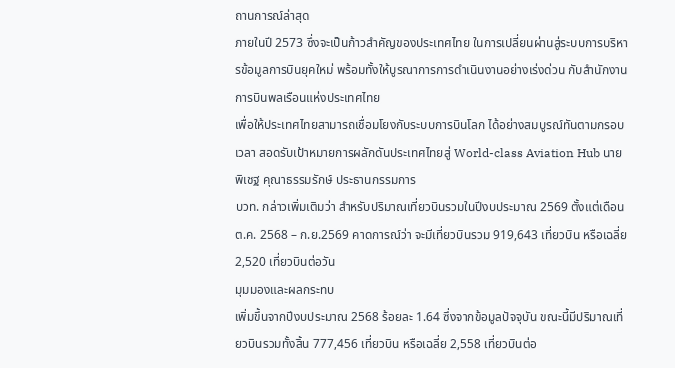ถานการณ์ล่าสุด
ภายในปี 2573 ซึ่งจะเป็นก้าวสำคัญของประเทศไทย ในการเปลี่ยนผ่านสู่ระบบการบริหารข้อมูลการบินยุคใหม่ พร้อมทั้งให้บูรณาการการดำเนินงานอย่างเร่งด่วน กับสำนักงานการบินพลเรือนแห่งประเทศไทย
เพื่อให้ประเทศไทยสามารถเชื่อมโยงกับระบบการบินโลก ได้อย่างสมบูรณ์ทันตามกรอบเวลา สอดรับเป้าหมายการผลักดันประเทศไทยสู่ World-class Aviation Hub นายพิเชฐ คุณาธรรมรักษ์ ประธานกรรมการ
บวท. กล่าวเพิ่มเติมว่า สำหรับปริมาณเที่ยวบินรวมในปีงบประมาณ 2569 ตั้งแต่เดือน ต.ค. 2568 – ก.ย.2569 คาดการณ์ว่า จะมีเที่ยวบินรวม 919,643 เที่ยวบิน หรือเฉลี่ย 2,520 เที่ยวบินต่อวัน
มุมมองและผลกระทบ
เพิ่มขึ้นจากปีงบประมาณ 2568 ร้อยละ 1.64 ซึ่งจากข้อมูลปัจจุบัน ขณะนี้มีปริมาณเที่ยวบินรวมทั้งสิ้น 777,456 เที่ยวบิน หรือเฉลี่ย 2,558 เที่ยวบินต่อ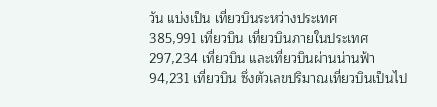วัน แบ่งเป็น เที่ยวบินระหว่างประเทศ
385,991 เที่ยวบิน เที่ยวบินภายในประเทศ 297,234 เที่ยวบิน และเที่ยวบินผ่านน่านฟ้า 94,231 เที่ยวบิน ซึ่งตัวเลขปริมาณเที่ยวบินเป็นไป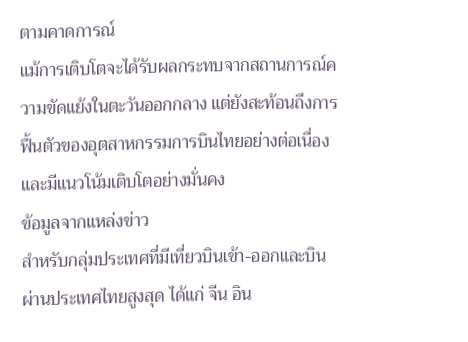ตามคาดการณ์
แม้การเติบโตจะได้รับผลกระทบจากสถานการณ์ความขัดแย้งในตะวันออกกลาง แต่ยังสะท้อนถึงการฟื้นตัวของอุตสาหกรรมการบินไทยอย่างต่อเนื่อง และมีแนวโน้มเติบโตอย่างมั่นคง
ข้อมูลจากแหล่งข่าว
สำหรับกลุ่มประเทศที่มีเที่ยวบินเข้า-ออกและบินผ่านประเทศไทยสูงสุด ได้แก่ จีน อิน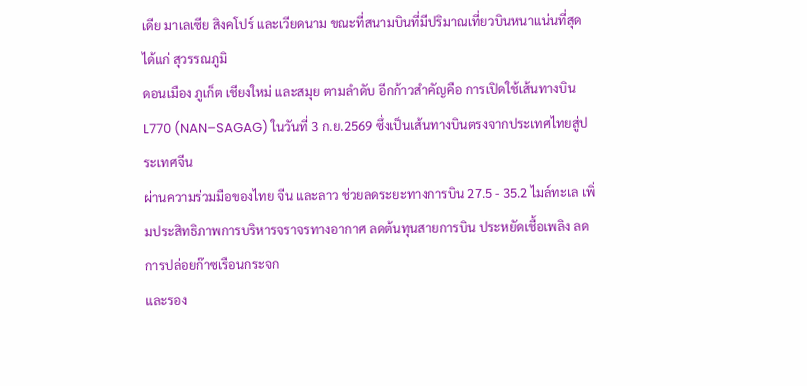เดีย มาเลเซีย สิงคโปร์ และเวียดนาม ขณะที่สนามบินที่มีปริมาณเที่ยวบินหนาแน่นที่สุด ได้แก่ สุวรรณภูมิ
ดอนเมือง ภูเก็ต เชียงใหม่ และสมุย ตามลำดับ อีกก้าวสำคัญคือ การเปิดใช้เส้นทางบิน L770 (NAN–SAGAG) ในวันที่ 3 ก.ย.2569 ซึ่งเป็นเส้นทางบินตรงจากประเทศไทยสู่ประเทศจีน
ผ่านความร่วมมือของไทย จีน และลาว ช่วยลดระยะทางการบิน 27.5 - 35.2 ไมล์ทะเล เพิ่มประสิทธิภาพการบริหารจราจรทางอากาศ ลดต้นทุนสายการบิน ประหยัดเชื้อเพลิง ลดการปล่อยก๊าซเรือนกระจก
และรอง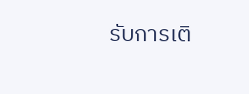รับการเติ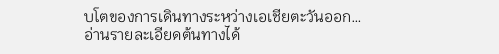บโตของการเดินทางระหว่างเอเชียตะวันออก…
อ่านรายละเอียดต้นทางได้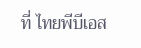ที่ ไทยพีบีเอส